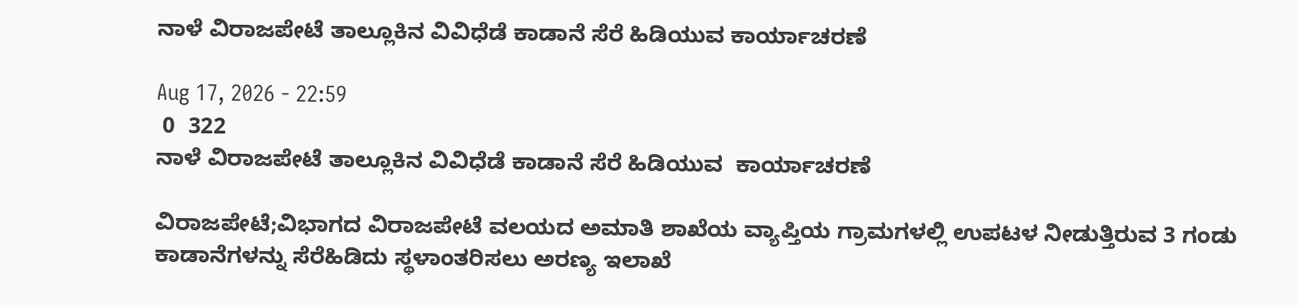ನಾಳೆ ವಿರಾಜಪೇಟೆ ತಾಲ್ಲೂಕಿನ ವಿವಿಧೆಡೆ ಕಾಡಾನೆ ಸೆರೆ ಹಿಡಿಯುವ ಕಾರ್ಯಾಚರಣೆ

Aug 17, 2026 - 22:59
 0  322
ನಾಳೆ ವಿರಾಜಪೇಟೆ ತಾಲ್ಲೂಕಿನ ವಿವಿಧೆಡೆ ಕಾಡಾನೆ ಸೆರೆ ಹಿಡಿಯುವ  ಕಾರ್ಯಾಚರಣೆ

ವಿರಾಜಪೇಟೆ;ವಿಭಾಗದ ವಿರಾಜಪೇಟೆ ವಲಯದ ಅಮಾತಿ ಶಾಖೆಯ ವ್ಯಾಪ್ತಿಯ ಗ್ರಾಮಗಳಲ್ಲಿ ಉಪಟಳ ನೀಡುತ್ತಿರುವ 3 ಗಂಡು ಕಾಡಾನೆಗಳನ್ನು ಸೆರೆಹಿಡಿದು ಸ್ಥಳಾಂತರಿಸಲು ಅರಣ್ಯ ಇಲಾಖೆ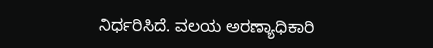ನಿರ್ಧರಿಸಿದೆ. ವಲಯ ಅರಣ್ಯಾಧಿಕಾರಿ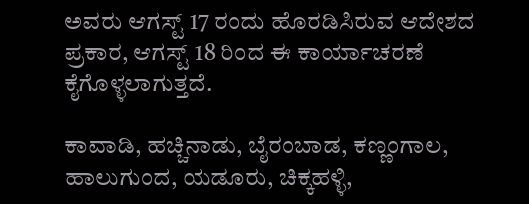ಅವರು ಆಗಸ್ಟ್ 17 ರಂದು ಹೊರಡಿಸಿರುವ ಆದೇಶದ ಪ್ರಕಾರ, ಆಗಸ್ಟ್ 18 ರಿಂದ ಈ ಕಾರ್ಯಾಚರಣೆ ಕೈಗೊಳ್ಳಲಾಗುತ್ತದೆ.

ಕಾವಾಡಿ, ಹಚ್ಚಿನಾಡು, ಬೈರಂಬಾಡ, ಕಣ್ಣಂಗಾಲ, ಹಾಲುಗುಂದ, ಯಡೂರು, ಚಿಕ್ಕಹಳ್ಳಿ,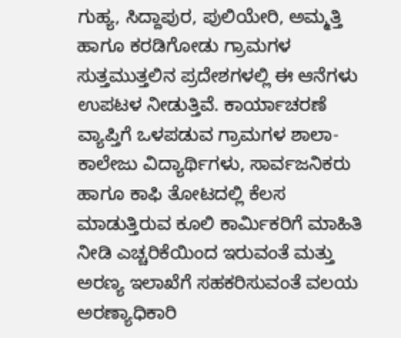ಗುಹ್ಯ, ಸಿದ್ದಾಪುರ, ಪುಲಿಯೇರಿ, ಅಮ್ಮತ್ತಿ ಹಾಗೂ ಕರಡಿಗೋಡು ಗ್ರಾಮಗಳ ಸುತ್ತಮುತ್ತಲಿನ ಪ್ರದೇಶಗಳಲ್ಲಿ ಈ ಆನೆಗಳು ಉಪಟಳ ನೀಡುತ್ತಿವೆ. ಕಾರ್ಯಾಚರಣೆ ವ್ಯಾಪ್ತಿಗೆ ಒಳಪಡುವ ಗ್ರಾಮಗಳ ಶಾಲಾ-ಕಾಲೇಜು ವಿದ್ಯಾರ್ಥಿಗಳು, ಸಾರ್ವಜನಿಕರು ಹಾಗೂ ಕಾಫಿ ತೋಟದಲ್ಲಿ ಕೆಲಸ ಮಾಡುತ್ತಿರುವ ಕೂಲಿ ಕಾರ್ಮಿಕರಿಗೆ ಮಾಹಿತಿ ನೀಡಿ ಎಚ್ಚರಿಕೆಯಿಂದ ಇರುವಂತೆ ಮತ್ತು ಅರಣ್ಯ ಇಲಾಖೆಗೆ ಸಹಕರಿಸುವಂತೆ ವಲಯ ಅರಣ್ಯಾಧಿಕಾರಿ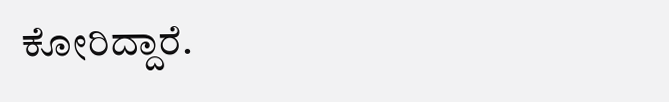ಕೋರಿದ್ದಾರೆ.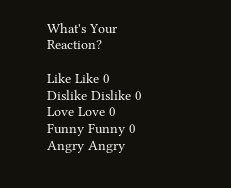What's Your Reaction?

Like Like 0
Dislike Dislike 0
Love Love 0
Funny Funny 0
Angry Angry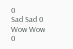0
Sad Sad 0
Wow Wow 0